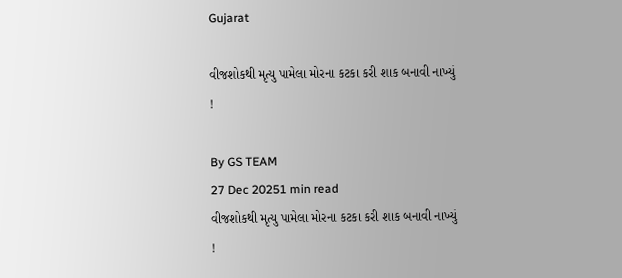Gujarat

વીજશોકથી મૃત્યુ પામેલા મોરના કટકા કરી શાક બનાવી નાખ્યું !

By GS TEAM
27 Dec 20251 min read
વીજશોકથી મૃત્યુ પામેલા મોરના કટકા કરી શાક બનાવી નાખ્યું !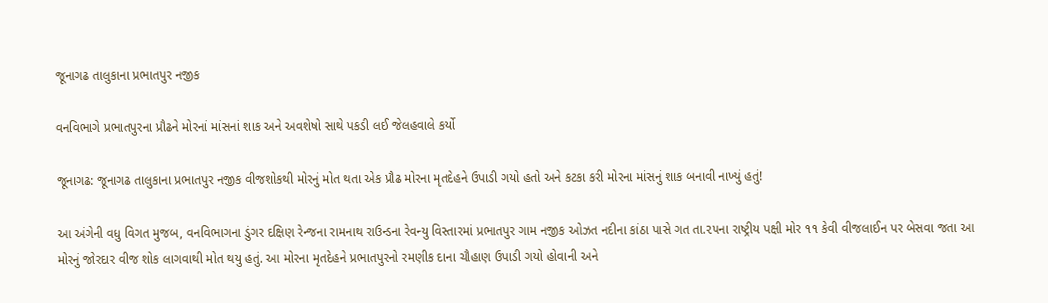જૂનાગઢ તાલુકાના પ્રભાતપુર નજીક

વનવિભાગે પ્રભાતપુરના પ્રૌઢને મોરનાં માંસનાં શાક અને અવશેષો સાથે પકડી લઈ જેલહવાલે કર્યો

જૂનાગઢ: જૂનાગઢ તાલુકાના પ્રભાતપુર નજીક વીજશોકથી મોરનું મોત થતા એક પ્રૌઢ મોરના મૃતદેહને ઉપાડી ગયો હતો અને કટકા કરી મોરના માંસનું શાક બનાવી નાખ્યું હતું!

આ અંગેની વધુ વિગત મુજબ, વનવિભાગના ડુંગર દક્ષિણ રેન્જના રામનાથ રાઉન્ડના રેવન્યુ વિસ્તારમાં પ્રભાતપુર ગામ નજીક ઓઝત નદીના કાંઠા પાસે ગત તા.૨૫ના રાષ્ટ્રીય પક્ષી મોર ૧૧ કેવી વીજલાઈન પર બેસવા જતા આ મોરનું જોરદાર વીજ શોક લાગવાથી મોત થયુ હતું. આ મોરના મૃતદેહને પ્રભાતપુરનો રમણીક દાના ચૌહાણ ઉપાડી ગયો હોવાની અને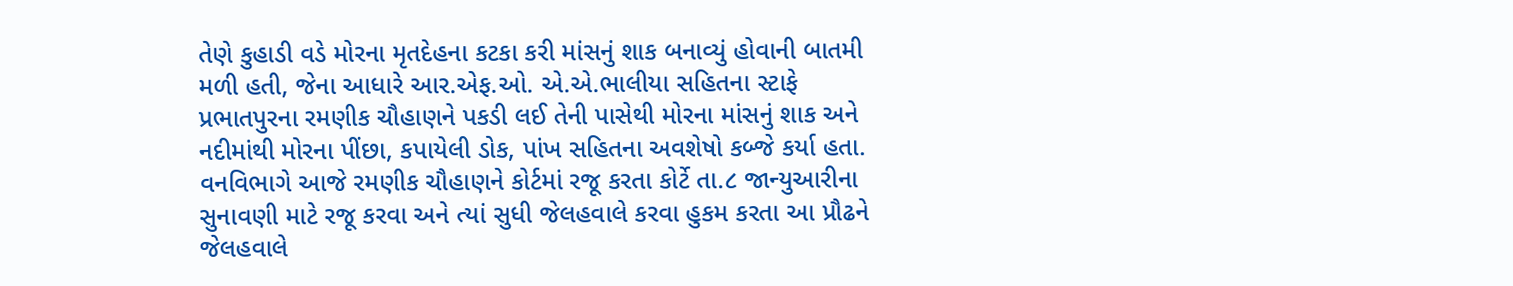તેણે કુહાડી વડે મોરના મૃતદેહના કટકા કરી માંસનું શાક બનાવ્યું હોવાની બાતમી મળી હતી, જેના આધારે આર.એફ.ઓ. એ.એ.ભાલીયા સહિતના સ્ટાફે પ્રભાતપુરના રમણીક ચૌહાણને પકડી લઈ તેની પાસેથી મોરના માંસનું શાક અને નદીમાંથી મોરના પીંછા, કપાયેલી ડોક, પાંખ સહિતના અવશેષો કબ્જે કર્યા હતા. વનવિભાગે આજે રમણીક ચૌહાણને કોર્ટમાં રજૂ કરતા કોર્ટે તા.૮ જાન્યુઆરીના સુનાવણી માટે રજૂ કરવા અને ત્યાં સુધી જેલહવાલે કરવા હુકમ કરતા આ પ્રૌઢને જેલહવાલે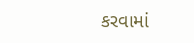કરવામાં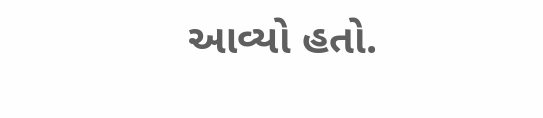આવ્યો હતો.